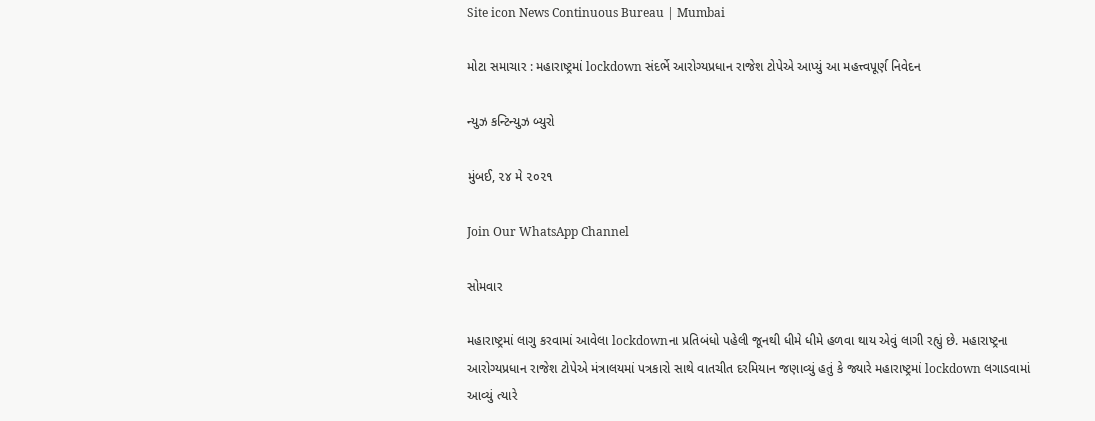Site icon News Continuous Bureau | Mumbai

મોટા સમાચાર : મહારાષ્ટ્રમાં lockdown સંદર્ભે આરોગ્યપ્રધાન રાજેશ ટોપેએ આપ્યું આ મહત્ત્વપૂર્ણ નિવેદન

ન્યુઝ કન્ટિન્યુઝ બ્યુરો

મુંબઈ, ૨૪ મે ૨૦૨૧

Join Our WhatsApp Channel

સોમવાર

મહારાષ્ટ્રમાં લાગુ કરવામાં આવેલા lockdownના પ્રતિબંધો પહેલી જૂનથી ધીમે ધીમે હળવા થાય એવું લાગી રહ્યું છે. મહારાષ્ટ્રના આરોગ્યપ્રધાન રાજેશ ટોપેએ મંત્રાલયમાં પત્રકારો સાથે વાતચીત દરમિયાન જણાવ્યું હતું કે જ્યારે મહારાષ્ટ્રમાં lockdown લગાડવામાં આવ્યું ત્યારે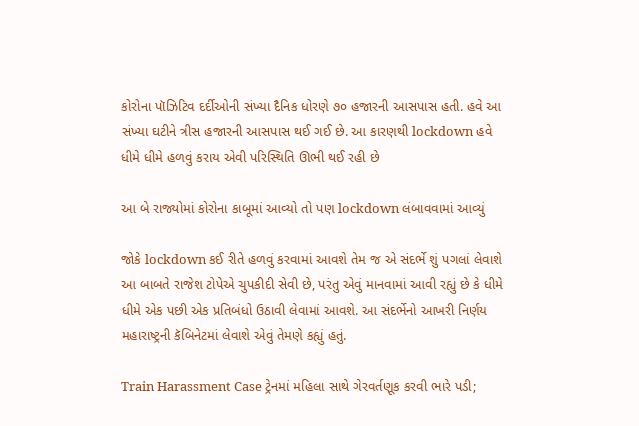કોરોના પૉઝિટિવ દર્દીઓની સંખ્યા દૈનિક ધોરણે ૭૦ હજારની આસપાસ હતી. હવે આ સંખ્યા ઘટીને ત્રીસ હજારની આસપાસ થઈ ગઈ છે. આ કારણથી lockdown હવે ધીમે ધીમે હળવું કરાય એવી પરિસ્થિતિ ઊભી થઈ રહી છે

આ બે રાજ્યોમાં કોરોના કાબૂમાં આવ્યો તો પણ lockdown લંબાવવામાં આવ્યું

જોકે lockdown કઈ રીતે હળવું કરવામાં આવશે તેમ જ એ સંદર્ભે શું પગલાં લેવાશે આ બાબતે રાજેશ ટોપેએ ચુપકીદી સેવી છે, પરંતુ એવું માનવામાં આવી રહ્યું છે કે ધીમે ધીમે એક પછી એક પ્રતિબંધો ઉઠાવી લેવામાં આવશે. આ સંદર્ભેનો આખરી નિર્ણય મહારાષ્ટ્રની કૅબિનેટમાં લેવાશે એવું તેમણે કહ્યું હતું.

Train Harassment Case ટ્રેનમાં મહિલા સાથે ગેરવર્તણૂક કરવી ભારે પડી;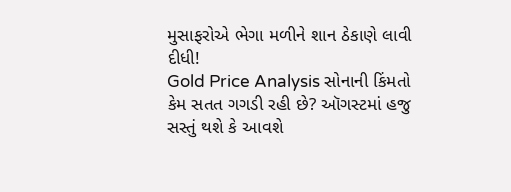મુસાફરોએ ભેગા મળીને શાન ઠેકાણે લાવી દીધી!
Gold Price Analysis સોનાની કિંમતો કેમ સતત ગગડી રહી છે? ઑગસ્ટમાં હજુ સસ્તું થશે કે આવશે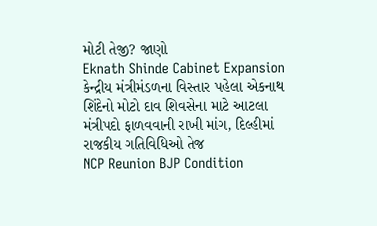મોટી તેજી? જાણો
Eknath Shinde Cabinet Expansion કેન્દ્રીય મંત્રીમંડળના વિસ્તાર પહેલા એકનાથ શિંદેનો મોટો દાવ શિવસેના માટે આટલા મંત્રીપદો ફાળવવાની રાખી માંગ, દિલ્હીમાં રાજકીય ગતિવિધિઓ તેજ
NCP Reunion BJP Condition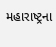મહારાષ્ટ્રના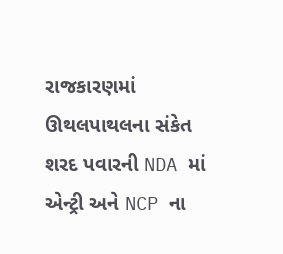રાજકારણમાં ઊથલપાથલના સંકેત શરદ પવારની NDA માં એન્ટ્રી અને NCP ના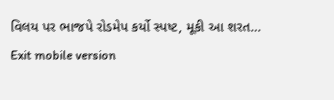વિલય પર ભાજપે રોડમેપ કર્યો સ્પષ્ટ, મૂકી આ શરત…
Exit mobile version